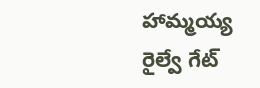హామ్మయ్య రైల్వే గేట్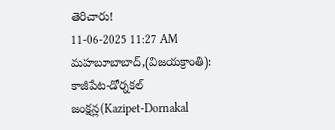తెరిచారు!
11-06-2025 11:27 AM
మహబూబాబాద్,(విజయక్రాంతి): కాజీపేట-డోర్నకల్ జంక్షన్ల(Kazipet-Dornakal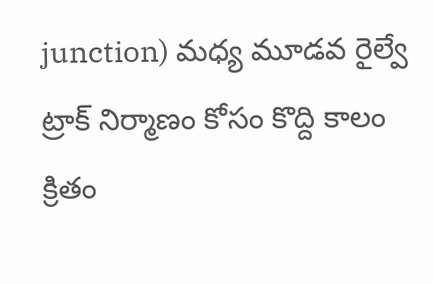junction) మధ్య మూడవ రైల్వే ట్రాక్ నిర్మాణం కోసం కొద్ది కాలం క్రితం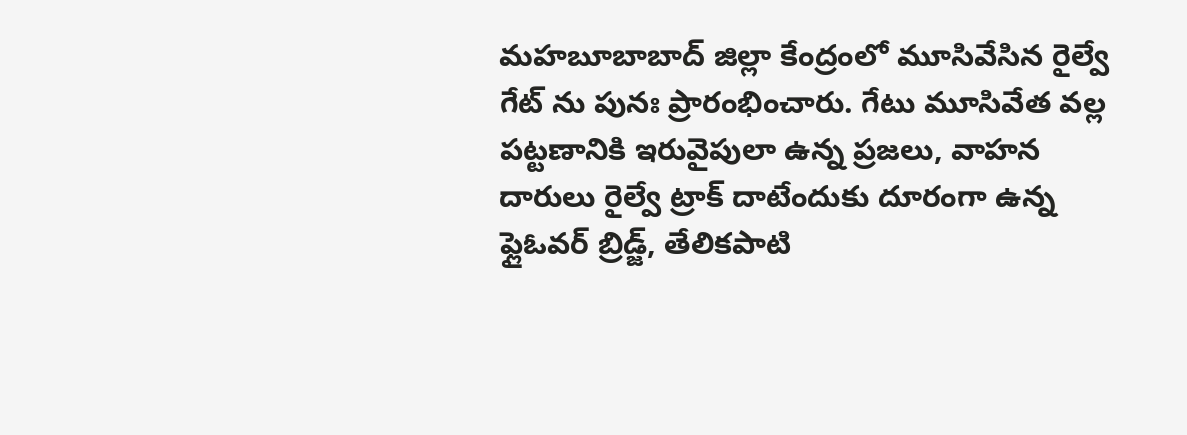మహబూబాబాద్ జిల్లా కేంద్రంలో మూసివేసిన రైల్వే గేట్ ను పునః ప్రారంభించారు. గేటు మూసివేత వల్ల పట్టణానికి ఇరువైపులా ఉన్న ప్రజలు, వాహన దారులు రైల్వే ట్రాక్ దాటేందుకు దూరంగా ఉన్న ఫ్లైఓవర్ బ్రిడ్జ్, తేలికపాటి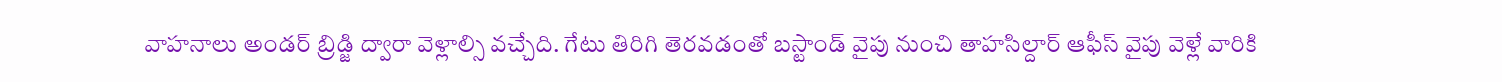వాహనాలు అండర్ బ్రిడ్జి ద్వారా వెళ్లాల్సి వచ్చేది. గేటు తిరిగి తెరవడంతో బస్టాండ్ వైపు నుంచి తాహసిల్దార్ ఆఫీస్ వైపు వెళ్లే వారికి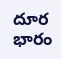దూర భారం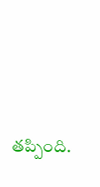తప్పింది.